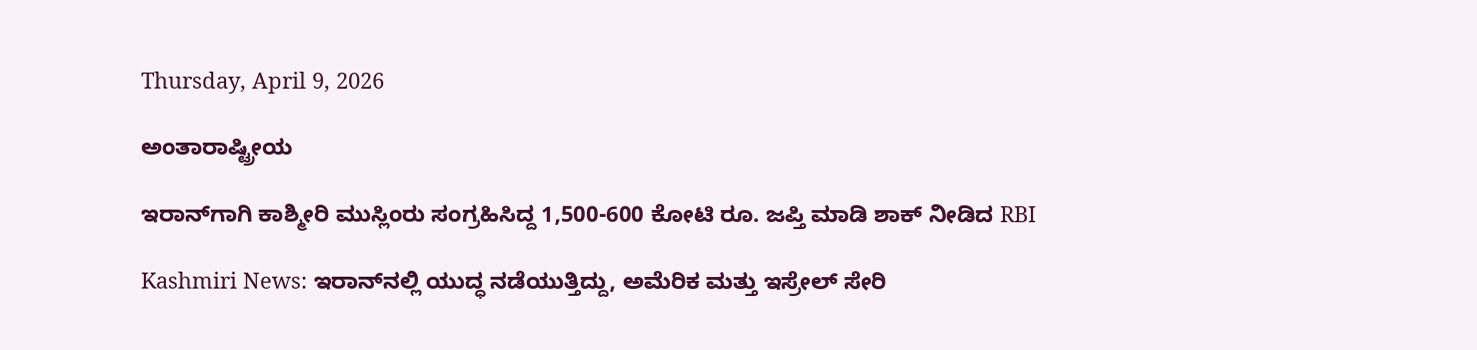Thursday, April 9, 2026

ಅಂತಾರಾಷ್ಟ್ರೀಯ

ಇರಾನ್‌ಗಾಗಿ ಕಾಶ್ಮೀರಿ ಮುಸ್ಲಿಂರು ಸಂಗ್ರಹಿಸಿದ್ದ 1,500-600 ಕೋಟಿ ರೂ. ಜಪ್ತಿ ಮಾಡಿ ಶಾಕ್ ನೀಡಿದ RBI

Kashmiri News: ಇರಾನ್‌ನಲ್ಲಿ ಯುದ್ಧ ನಡೆಯುತ್ತಿದ್ದು, ಅಮೆರಿಕ ಮತ್ತು ಇಸ್ರೇಲ್ ಸೇರಿ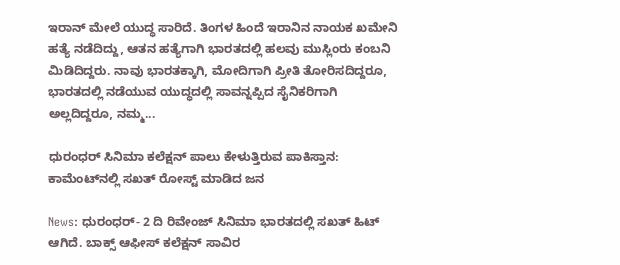ಇರಾನ್‌ ಮೇಲೆ ಯುದ್ಧ ಸಾರಿದೆ. ತಿಂಗಳ ಹಿಂದೆ ಇರಾನಿನ ನಾಯಕ ಖಮೇನಿ ಹತ್ಯೆ ನಡೆದಿದ್ದು, ಆತನ ಹತ್ಯೆಗಾಗಿ ಭಾರತದಲ್ಲಿ ಹಲವು ಮುಸ್ಲಿಂರು ಕಂಬನಿ ಮಿಡಿದಿದ್ದರು. ನಾವು ಭಾರತಕ್ಕಾಗಿ, ಮೋದಿಗಾಗಿ ಪ್ರೀತಿ ತೋರಿಸದಿದ್ದರೂ, ಭಾರತದಲ್ಲಿ ನಡೆಯುವ ಯುದ್ಧದಲ್ಲಿ ಸಾವನ್ನಪ್ಪಿದ ಸೈನಿಕರಿಗಾಗಿ ಅಲ್ಲದಿದ್ದರೂ, ನಮ್ಮ...

ಧುರಂಧರ್ ಸಿನಿಮಾ ಕಲೆಕ್ಷನ್ ಪಾಲು ಕೇಳುತ್ತಿರುವ ಪಾಕಿಸ್ತಾನ: ಕಾಮೆಂಟ್‌ನಲ್ಲಿ ಸಖತ್ ರೋಸ್ಟ್ ಮಾಡಿದ ಜನ

News: ಧುರಂಧರ್- 2 ದಿ ರಿವೇಂಜ್ ಸಿನಿಮಾ ಭಾರತದಲ್ಲಿ ಸಖತ್ ಹಿಟ್ ಆಗಿದೆ. ಬಾಕ್ಸ್ ಆಫೀಸ್ ಕಲೆಕ್ಷನ್ ಸಾವಿರ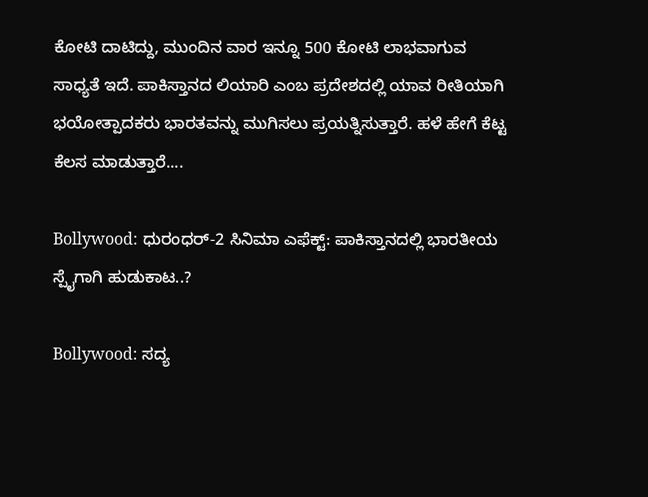ಕೋಟಿ ದಾಟಿದ್ದು, ಮುಂದಿನ ವಾರ ಇನ್ನೂ 500 ಕೋಟಿ ಲಾಭವಾಗುವ ಸಾಧ್ಯತೆ ಇದೆ. ಪಾಕಿಸ್ತಾನದ ಲಿಯಾರಿ ಎಂಬ ಪ್ರದೇಶದಲ್ಲಿ ಯಾವ ರೀತಿಯಾಗಿ ಭಯೋತ್ಪಾದಕರು ಭಾರತವನ್ನು ಮುಗಿಸಲು ಪ್ರಯತ್ನಿಸುತ್ತಾರೆ. ಹಳೆ ಹೇಗೆ ಕೆಟ್ಟ ಕೆಲಸ ಮಾಡುತ್ತಾರೆ....

Bollywood: ಧುರಂಧರ್-2 ಸಿನಿಮಾ ಎಫೆಕ್ಟ್: ಪಾಕಿಸ್ತಾನದಲ್ಲಿ ಭಾರತೀಯ ಸ್ಪೈಗಾಗಿ ಹುಡುಕಾಟ..?

Bollywood: ಸದ್ಯ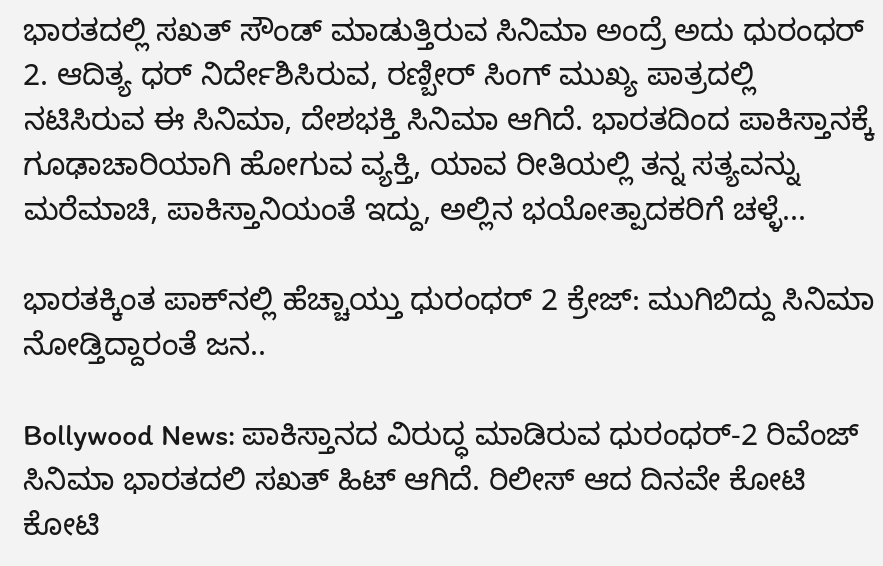ಭಾರತದಲ್ಲಿ ಸಖತ್ ಸೌಂಡ್ ಮಾಡುತ್ತಿರುವ ಸಿನಿಮಾ ಅಂದ್ರೆ ಅದು ಧುರಂಧರ್ 2. ಆದಿತ್ಯ ಧರ್ ನಿರ್ದೇಶಿಸಿರುವ, ರಣ್ಬೀರ್ ಸಿಂಗ್ ಮುಖ್ಯ ಪಾತ್ರದಲ್ಲಿ ನಟಿಸಿರುವ ಈ ಸಿನಿಮಾ, ದೇಶಭಕ್ತಿ ಸಿನಿಮಾ ಆಗಿದೆ. ಭಾರತದಿಂದ ಪಾಕಿಸ್ತಾನಕ್ಕೆ ಗೂಢಾಚಾರಿಯಾಗಿ ಹೋಗುವ ವ್ಯಕ್ತಿ, ಯಾವ ರೀತಿಯಲ್ಲಿ ತನ್ನ ಸತ್ಯವನ್ನು ಮರೆಮಾಚಿ, ಪಾಕಿಸ್ತಾನಿಯಂತೆ ಇದ್ದು, ಅಲ್ಲಿನ ಭಯೋತ್ಪಾದಕರಿಗೆ ಚಳ್ಳೆ...

ಭಾರತಕ್ಕಿಂತ ಪಾಕ್‌ನಲ್ಲಿ ಹೆಚ್ಚಾಯ್ತು ಧುರಂಧರ್ 2 ಕ್ರೇಜ್: ಮುಗಿಬಿದ್ದು ಸಿನಿಮಾ ನೋಡ್ತಿದ್ದಾರಂತೆ ಜನ..

Bollywood News: ಪಾಕಿಸ್ತಾನದ ವಿರುದ್ಧ ಮಾಡಿರುವ ಧುರಂಧರ್-2 ರಿವೆಂಜ್ ಸಿನಿಮಾ ಭಾರತದಲಿ ಸಖತ್ ಹಿಟ್ ಆಗಿದೆ. ರಿಲೀಸ್ ಆದ ದಿನವೇ ಕೋಟಿ ಕೋಟಿ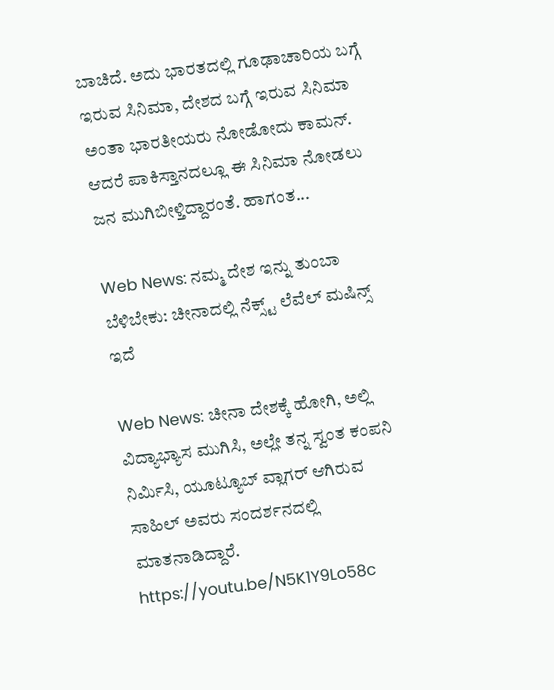ಬಾಚಿದೆ. ಅದು ಭಾರತದಲ್ಲಿ ಗೂಢಾಚಾರಿಯ ಬಗ್ಗೆ ಇರುವ ಸಿನಿಮಾ, ದೇಶದ ಬಗ್ಗೆ ಇರುವ ಸಿನಿಮಾ ಅಂತಾ ಭಾರತೀಯರು ನೋಡೋದು ಕಾಮನ್. ಆದರೆ ಪಾಕಿಸ್ತಾನದಲ್ಲೂ ಈ ಸಿನಿಮಾ ನೋಡಲು ಜನ ಮುಗಿಬೀಳ್ತಿದ್ದಾರಂತೆ. ಹಾಗಂತ...

Web News: ನಮ್ಮ ದೇಶ ಇನ್ನು ತುಂಬಾ ಬೆಳಿಬೇಕು: ಚೀನಾದಲ್ಲಿ ನೆಕ್ಸ್ಟ್‌ ಲೆವೆಲ್ ಮಷಿನ್ಸ್ ಇದೆ

Web News: ಚೀನಾ ದೇಶಕ್ಕೆ ಹೋಗಿ, ಅಲ್ಲಿ ವಿದ್ಯಾಭ್ಯಾಸ ಮುಗಿಸಿ, ಅಲ್ಲೇ ತನ್ನ ಸ್ವಂತ ಕಂಪನಿ ನಿರ್ಮಿಸಿ, ಯೂಟ್ಯೂಬ್ ವ್ಲಾಗರ್ ಆಗಿರುವ ಸಾಹಿಲ್ ಅವರು ಸಂದರ್ಶನದಲ್ಲಿ ಮಾತನಾಡಿದ್ದಾರೆ. https://youtu.be/N5K1Y9Lo58c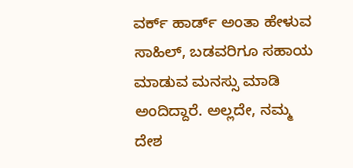ವರ್ಕ್ ಹಾರ್ಡ್ ಅಂತಾ ಹೇಳುವ ಸಾಹಿಲ್, ಬಡವರಿಗೂ ಸಹಾಯ ಮಾಡುವ ಮನಸ್ಸು ಮಾಡಿ ಅಂದಿದ್ದಾರೆ. ಅಲ್ಲದೇ, ನಮ್ಮ ದೇಶ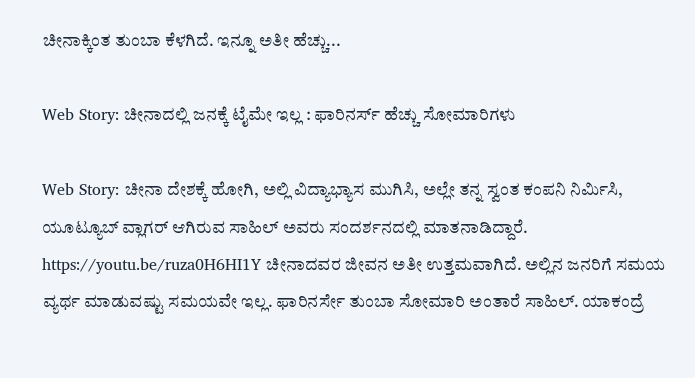ಚೀನಾಕ್ಕಿಂತ ತುಂಬಾ ಕೆಳಗಿದೆ. ಇನ್ನೂ ಅತೀ ಹೆಚ್ಚು...

Web Story: ಚೀನಾದಲ್ಲಿ ಜನಕ್ಕೆ ಟೈಮೇ ಇಲ್ಲ : ಫಾರಿನರ್ಸ್‌ ಹೆಚ್ಚು ಸೋಮಾರಿಗಳು

Web Story: ಚೀನಾ ದೇಶಕ್ಕೆ ಹೋಗಿ, ಅಲ್ಲಿ ವಿದ್ಯಾಭ್ಯಾಸ ಮುಗಿಸಿ, ಅಲ್ಲೇ ತನ್ನ ಸ್ವಂತ ಕಂಪನಿ ನಿರ್ಮಿಸಿ, ಯೂಟ್ಯೂಬ್ ವ್ಲಾಗರ್ ಆಗಿರುವ ಸಾಹಿಲ್ ಅವರು ಸಂದರ್ಶನದಲ್ಲಿ ಮಾತನಾಡಿದ್ದಾರೆ. https://youtu.be/ruza0H6HI1Y ಚೀನಾದವರ ಜೀವನ ಅತೀ ಉತ್ತಮವಾಗಿದೆ. ಅಲ್ಲಿನ ಜನರಿಗೆ ಸಮಯ ವ್ಯರ್ಥ ಮಾಡುವಷ್ಟು ಸಮಯವೇ ಇಲ್ಲ. ಫಾರಿನರ್ಸೇ ತುಂಬಾ ಸೋಮಾರಿ ಅಂತಾರೆ ಸಾಹಿಲ್. ಯಾಕಂದ್ರೆ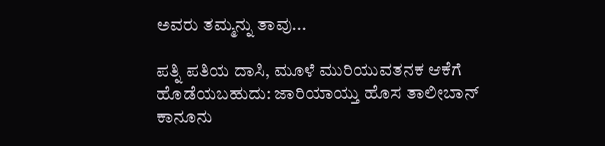ಅವರು ತಮ್ಮನ್ನು ತಾವು...

ಪತ್ನಿ ಪತಿಯ ದಾಸಿ, ಮೂಳೆ ಮುರಿಯುವತನಕ ಆಕೆಗೆ ಹೊಡೆಯಬಹುದು: ಜಾರಿಯಾಯ್ತು ಹೊಸ ತಾಲೀಬಾನ್ ಕಾನೂನು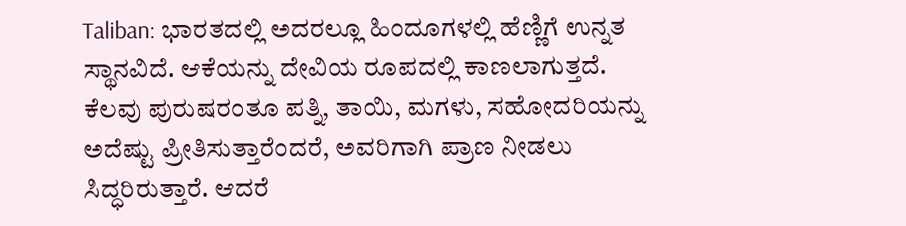Taliban: ಭಾರತದಲ್ಲಿ ಅದರಲ್ಲೂ ಹಿಂದೂಗಳಲ್ಲಿ ಹೆಣ್ಣಿಗೆ ಉನ್ನತ ಸ್ಥಾನವಿದೆ. ಆಕೆಯನ್ನು ದೇವಿಯ ರೂಪದಲ್ಲಿ ಕಾಣಲಾಗುತ್ತದೆ. ಕೆಲವು ಪುರುಷರಂತೂ ಪತ್ನಿ, ತಾಯಿ, ಮಗಳು, ಸಹೋದರಿಯನ್ನು ಅದೆಷ್ಟು ಪ್ರೀತಿಸುತ್ತಾರೆಂದರೆ, ಅವರಿಗಾಗಿ ಪ್ರಾಣ ನೀಡಲು ಸಿದ್ಧರಿರುತ್ತಾರೆ. ಆದರೆ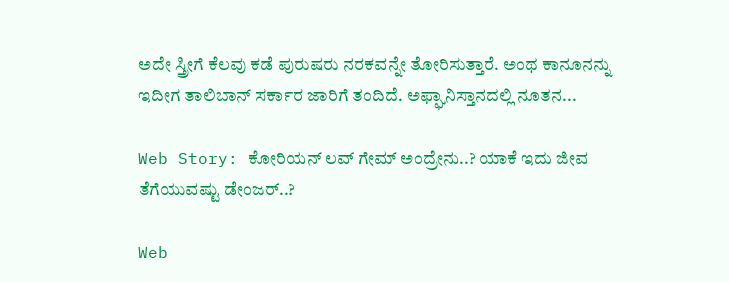ಅದೇ ಸ್ತ್ರೀಗೆ ಕೆಲವು ಕಡೆ ಪುರುಷರು ನರಕವನ್ನೇ ತೋರಿಸುತ್ತಾರೆ. ಅಂಥ ಕಾನೂನನ್ನು ಇದೀಗ ತಾಲಿಬಾನ್ ಸರ್ಕಾರ ಜಾರಿಗೆ ತಂದಿದೆ. ಅಫ್ಘಾನಿಸ್ತಾನದಲ್ಲಿ ನೂತನ...

Web Story: ಕೋರಿಯನ್ ಲವ್ ಗೇಮ್ ಅಂದ್ರೇನು..? ಯಾಕೆ ಇದು ಜೀವ ತೆಗೆಯುವಷ್ಟು ಡೇಂಜರ್..?

Web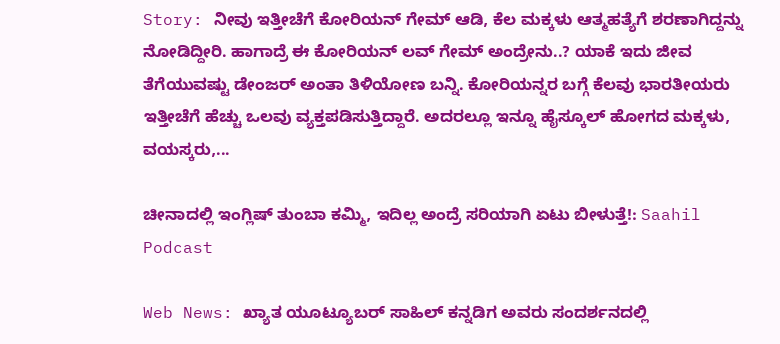Story: ನೀವು ಇತ್ತೀಚೆಗೆ ಕೋರಿಯನ್ ಗೇಮ್ ಆಡಿ, ಕೆಲ ಮಕ್ಕಳು ಆತ್ಮಹತ್ಯೆಗೆ ಶರಣಾಗಿದ್ದನ್ನು ನೋಡಿದ್ದೀರಿ. ಹಾಗಾದ್ರೆ ಈ ಕೋರಿಯನ್ ಲವ್ ಗೇಮ್ ಅಂದ್ರೇನು..? ಯಾಕೆ ಇದು ಜೀವ ತೆಗೆಯುವಷ್ಟು ಡೇಂಜರ್ ಅಂತಾ ತಿಳಿಯೋಣ ಬನ್ನಿ. ಕೋರಿಯನ್ನರ ಬಗ್ಗೆ ಕೆಲವು ಭಾರತೀಯರು ಇತ್ತೀಚೆಗೆ ಹೆಚ್ಚು ಒಲವು ವ್ಯಕ್ತಪಡಿಸುತ್ತಿದ್ದಾರೆ. ಅದರಲ್ಲೂ ಇನ್ನೂ ಹೈಸ್ಕೂಲ್ ಹೋಗದ ಮಕ್ಕಳು, ವಯಸ್ಕರು,...

ಚೀನಾದಲ್ಲಿ ಇಂಗ್ಲಿಷ್ ತುಂಬಾ ಕಮ್ಮಿ, ಇದಿಲ್ಲ ಅಂದ್ರೆ ಸರಿಯಾಗಿ ಏಟು ಬೀಳುತ್ತೆ!: Saahil Podcast

Web News: ಖ್ಯಾತ ಯೂಟ್ಯೂಬರ್ ಸಾಹಿಲ್ ಕನ್ನಡಿಗ ಅವರು ಸಂದರ್ಶನದಲ್ಲಿ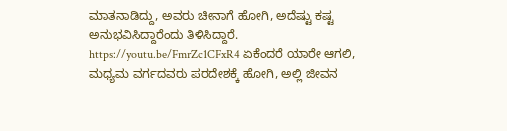ಮಾತನಾಡಿದ್ದು, ಅವರು ಚೀನಾಗೆ ಹೋಗಿ, ಅದೆಷ್ಟು ಕಷ್ಟ ಅನುಭವಿಸಿದ್ದಾರೆಂದು ತಿಳಿಸಿದ್ದಾರೆ. https://youtu.be/FmrZc1CFxR4 ಏಕೆಂದರೆ ಯಾರೇ ಆಗಲಿ, ಮಧ್ಯಮ ವರ್ಗದವರು ಪರದೇಶಕ್ಕೆ ಹೋಗಿ, ಅಲ್ಲಿ ಜೀವನ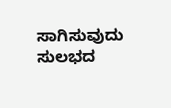ಸಾಗಿಸುವುದು ಸುಲಭದ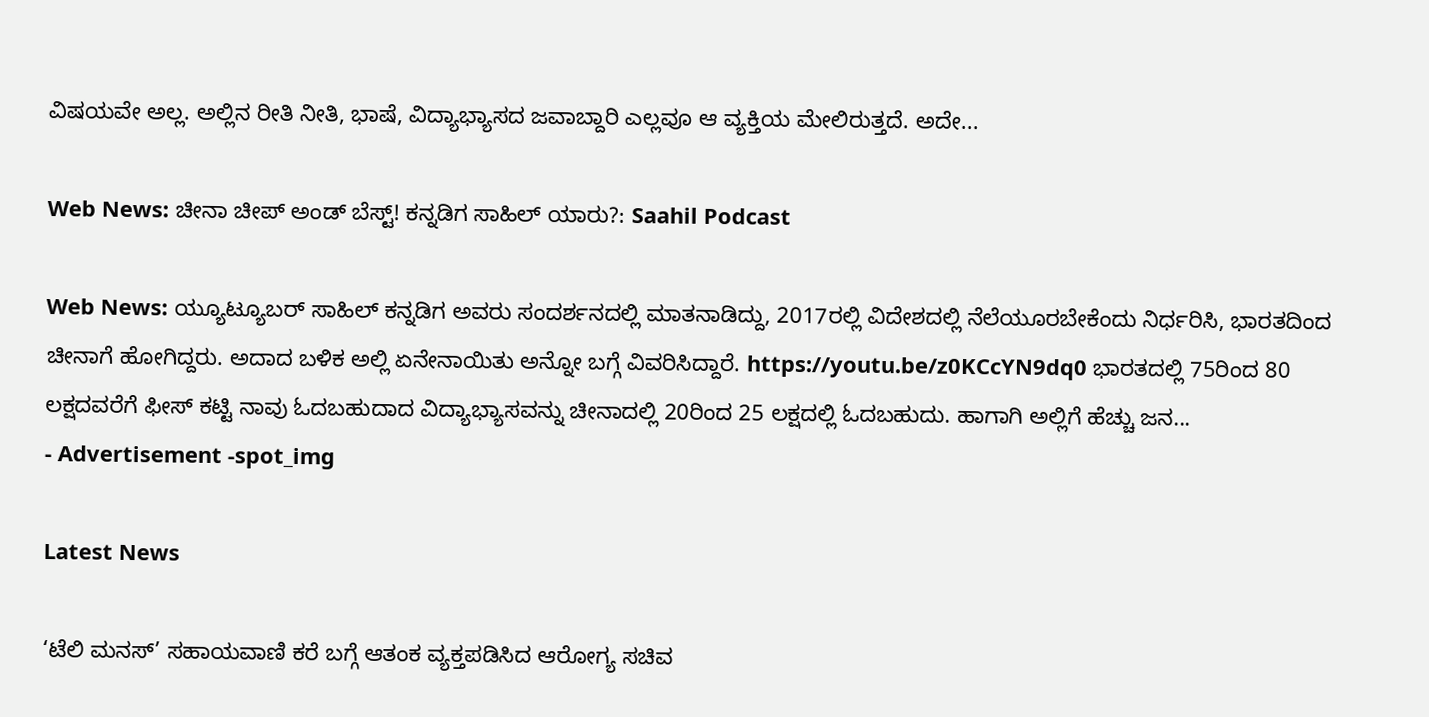ವಿಷಯವೇ ಅಲ್ಲ. ಅಲ್ಲಿನ ರೀತಿ ನೀತಿ, ಭಾಷೆ, ವಿದ್ಯಾಭ್ಯಾಸದ ಜವಾಬ್ದಾರಿ ಎಲ್ಲವೂ ಆ ವ್ಯಕ್ತಿಯ ಮೇಲಿರುತ್ತದೆ. ಅದೇ...

Web News: ಚೀನಾ ಚೀಪ್ ಅಂಡ್ ಬೆಸ್ಟ್! ಕನ್ನಡಿಗ ಸಾಹಿಲ್ ಯಾರು?: Saahil Podcast

Web News: ಯ್ಯೂಟ್ಯೂಬರ್ ಸಾಹಿಲ್ ಕನ್ನಡಿಗ ಅವರು ಸಂದರ್ಶನದಲ್ಲಿ ಮಾತನಾಡಿದ್ದು, 2017ರಲ್ಲಿ ವಿದೇಶದಲ್ಲಿ ನೆಲೆಯೂರಬೇಕೆಂದು ನಿರ್ಧರಿಸಿ, ಭಾರತದಿಂದ ಚೀನಾಗೆ ಹೋಗಿದ್ದರು. ಅದಾದ ಬಳಿಕ ಅಲ್ಲಿ ಏನೇನಾಯಿತು ಅನ್ನೋ ಬಗ್ಗೆ ವಿವರಿಸಿದ್ದಾರೆ. https://youtu.be/z0KCcYN9dq0 ಭಾರತದಲ್ಲಿ 75ರಿಂದ 80 ಲಕ್ಷದವರೆಗೆ ಫೀಸ್ ಕಟ್ಟಿ ನಾವು ಓದಬಹುದಾದ ವಿದ್ಯಾಭ್ಯಾಸವನ್ನು ಚೀನಾದಲ್ಲಿ 20ರಿಂದ 25 ಲಕ್ಷದಲ್ಲಿ ಓದಬಹುದು. ಹಾಗಾಗಿ ಅಲ್ಲಿಗೆ ಹೆಚ್ಚು ಜನ...
- Advertisement -spot_img

Latest News

‘ಟೆಲಿ ಮನಸ್‌’ ಸಹಾಯವಾಣಿ ಕರೆ ಬಗ್ಗೆ ಆತಂಕ ವ್ಯಕ್ತಪಡಿಸಿದ ಆರೋಗ್ಯ ಸಚಿವ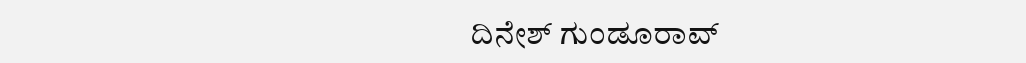ದಿನೇಶ್ ಗುಂಡೂರಾವ್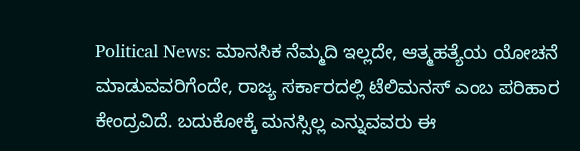Political News: ಮಾನಸಿಕ ನೆಮ್ಮದಿ ಇಲ್ಲದೇ, ಆತ್ಮಹತ್ಯೆಯ ಯೋಚನೆ ಮಾಡುವವರಿಗೆಂದೇ, ರಾಜ್ಯ ಸರ್ಕಾರದಲ್ಲಿ ಟೆಲಿಮನಸ್ ಎಂಬ ಪರಿಹಾರ ಕೇಂದ್ರವಿದೆ. ಬದುಕೋಕ್ಕೆ ಮನಸ್ಸಿಲ್ಲ ಎನ್ನುವವರು ಈ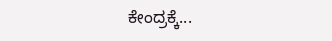ಕೇಂದ್ರಕ್ಕೆ...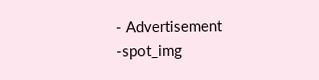- Advertisement -spot_img